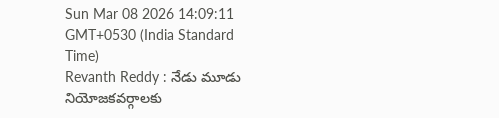Sun Mar 08 2026 14:09:11 GMT+0530 (India Standard Time)
Revanth Reddy : నేడు మూడు నియోజకవర్గాలకు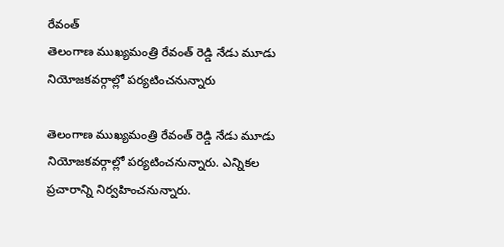రేవంత్
తెలంగాణ ముఖ్యమంత్రి రేవంత్ రెడ్డి నేడు మూడు నియోజకవర్గాల్లో పర్యటించనున్నారు

తెలంగాణ ముఖ్యమంత్రి రేవంత్ రెడ్డి నేడు మూడు నియోజకవర్గాల్లో పర్యటించనున్నారు. ఎన్నికల ప్రచారాన్ని నిర్వహించనున్నారు.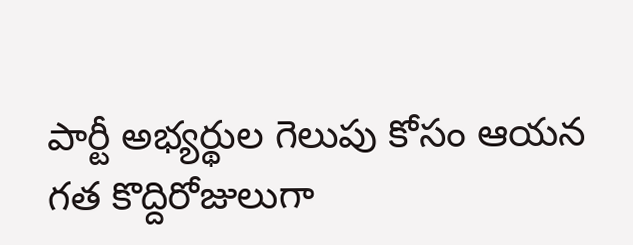పార్టీ అభ్యర్థుల గెలుపు కోసం ఆయన గత కొద్దిరోజులుగా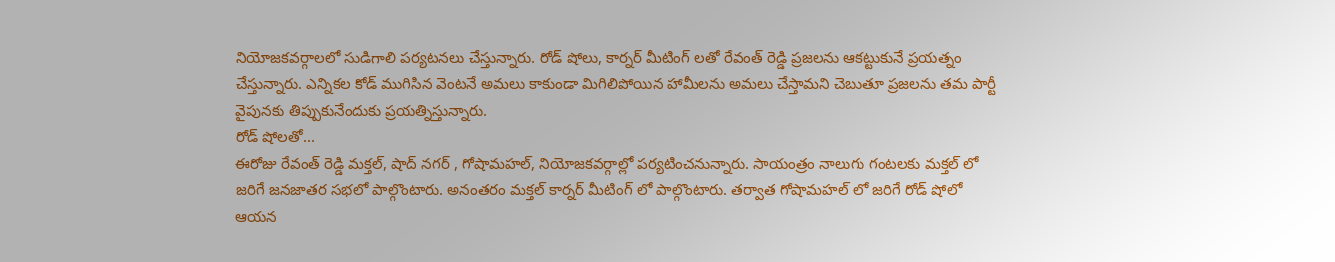నియోజకవర్గాలలో సుడిగాలి పర్యటనలు చేస్తున్నారు. రోడ్ షోలు, కార్నర్ మీటింగ్ లతో రేవంత్ రెడ్డి ప్రజలను ఆకట్టుకునే ప్రయత్నం చేస్తున్నారు. ఎన్నికల కోడ్ ముగిసిన వెంటనే అమలు కాకుండా మిగిలిపోయిన హామీలను అమలు చేస్తామని చెబుతూ ప్రజలను తమ పార్టీ వైపునకు తిప్పుకునేందుకు ప్రయత్నిస్తున్నారు.
రోడ్ షోలతో...
ఈరోజు రేవంత్ రెడ్డి మక్తల్, షాద్ నగర్ , గోషామహల్, నియోజకవర్గాల్లో పర్యటించనున్నారు. సాయంత్రం నాలుగు గంటలకు మక్తల్ లో జరిగే జనజాతర సభలో పాల్గొంటారు. అనంతరం మక్తల్ కార్నర్ మీటింగ్ లో పాల్గొంటారు. తర్వాత గోషామహల్ లో జరిగే రోడ్ షోలో ఆయన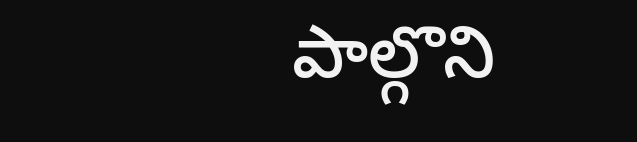పాల్గొని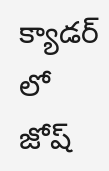క్యాడర్ లో జోష్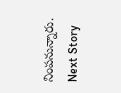నింపనున్నారు.
Next Story